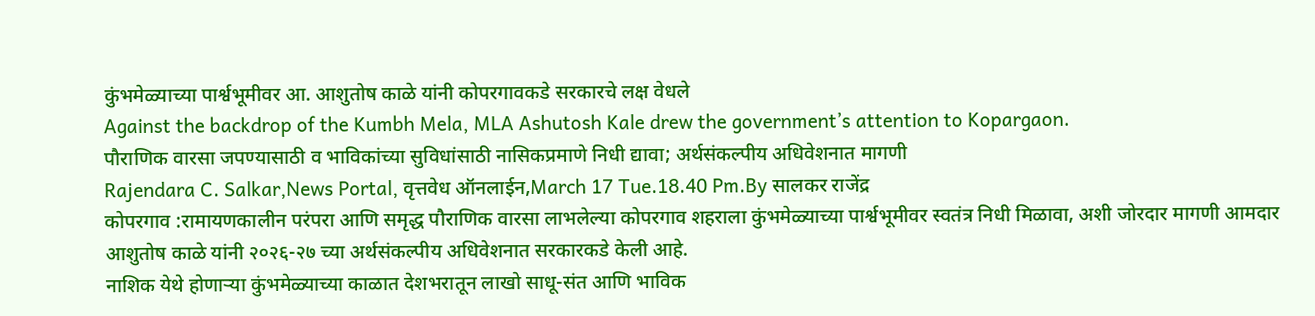कुंभमेळ्याच्या पार्श्वभूमीवर आ. आशुतोष काळे यांनी कोपरगावकडे सरकारचे लक्ष वेधले
Against the backdrop of the Kumbh Mela, MLA Ashutosh Kale drew the government’s attention to Kopargaon.
पौराणिक वारसा जपण्यासाठी व भाविकांच्या सुविधांसाठी नासिकप्रमाणे निधी द्यावा; अर्थसंकल्पीय अधिवेशनात मागणी
Rajendara C. Salkar,News Portal, वृत्तवेध ऑनलाईन,March 17 Tue.18.40 Pm.By सालकर राजेंद्र
कोपरगाव :रामायणकालीन परंपरा आणि समृद्ध पौराणिक वारसा लाभलेल्या कोपरगाव शहराला कुंभमेळ्याच्या पार्श्वभूमीवर स्वतंत्र निधी मिळावा, अशी जोरदार मागणी आमदार आशुतोष काळे यांनी २०२६-२७ च्या अर्थसंकल्पीय अधिवेशनात सरकारकडे केली आहे.
नाशिक येथे होणाऱ्या कुंभमेळ्याच्या काळात देशभरातून लाखो साधू-संत आणि भाविक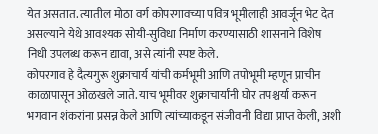येत असतात. त्यातील मोठा वर्ग कोपरगावच्या पवित्र भूमीलाही आवर्जून भेट देत असल्याने येथे आवश्यक सोयी-सुविधा निर्माण करण्यासाठी शासनाने विशेष निधी उपलब्ध करून द्यावा, असे त्यांनी स्पष्ट केले.
कोपरगाव हे दैत्यगुरू शुक्राचार्य यांची कर्मभूमी आणि तपोभूमी म्हणून प्राचीन काळापासून ओळखले जाते. याच भूमीवर शुक्राचार्यांनी घोर तपश्चर्या करून भगवान शंकरांना प्रसन्न केले आणि त्यांच्याकडून संजीवनी विद्या प्राप्त केली, अशी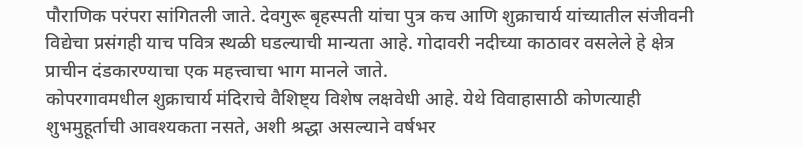पौराणिक परंपरा सांगितली जाते. देवगुरू बृहस्पती यांचा पुत्र कच आणि शुक्राचार्य यांच्यातील संजीवनी विद्येचा प्रसंगही याच पवित्र स्थळी घडल्याची मान्यता आहे. गोदावरी नदीच्या काठावर वसलेले हे क्षेत्र प्राचीन दंडकारण्याचा एक महत्त्वाचा भाग मानले जाते.
कोपरगावमधील शुक्राचार्य मंदिराचे वैशिष्ट्य विशेष लक्षवेधी आहे. येथे विवाहासाठी कोणत्याही शुभमुहूर्ताची आवश्यकता नसते, अशी श्रद्धा असल्याने वर्षभर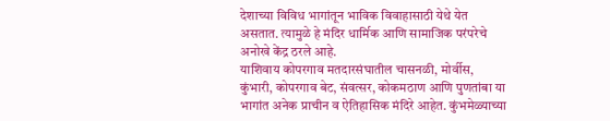देशाच्या विविध भागांतून भाविक विवाहासाठी येथे येत असतात. त्यामुळे हे मंदिर धार्मिक आणि सामाजिक परंपरेचे अनोखे केंद्र ठरले आहे.
याशिवाय कोपरगाव मतदारसंघातील चासनळी, मोर्वीस, कुंभारी, कोपरगाव बेट, संवत्सर, कोकमठाण आणि पुणतांबा या भागांत अनेक प्राचीन व ऐतिहासिक मंदिरे आहेत. कुंभमेळ्याच्या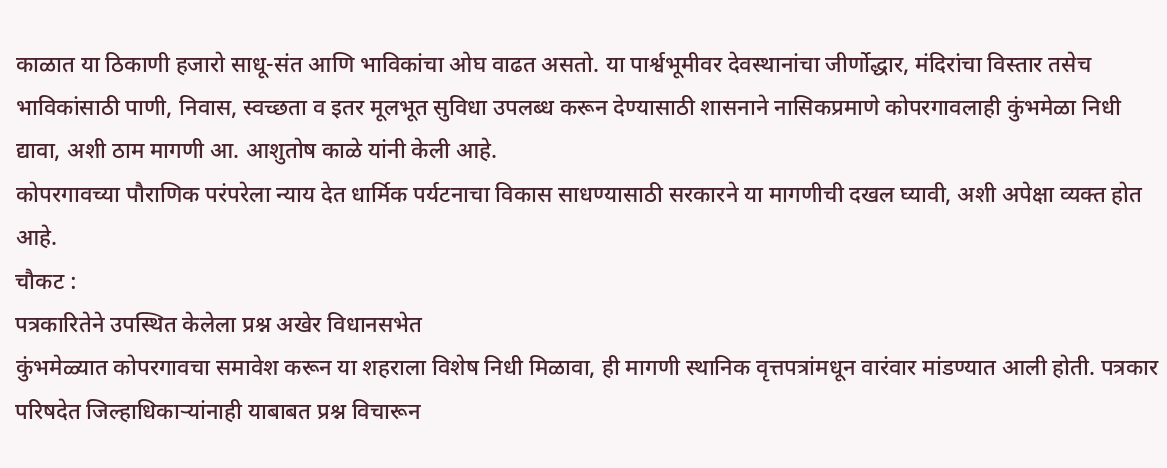काळात या ठिकाणी हजारो साधू-संत आणि भाविकांचा ओघ वाढत असतो. या पार्श्वभूमीवर देवस्थानांचा जीर्णोद्धार, मंदिरांचा विस्तार तसेच भाविकांसाठी पाणी, निवास, स्वच्छता व इतर मूलभूत सुविधा उपलब्ध करून देण्यासाठी शासनाने नासिकप्रमाणे कोपरगावलाही कुंभमेळा निधी द्यावा, अशी ठाम मागणी आ. आशुतोष काळे यांनी केली आहे.
कोपरगावच्या पौराणिक परंपरेला न्याय देत धार्मिक पर्यटनाचा विकास साधण्यासाठी सरकारने या मागणीची दखल घ्यावी, अशी अपेक्षा व्यक्त होत आहे.
चौकट :
पत्रकारितेने उपस्थित केलेला प्रश्न अखेर विधानसभेत
कुंभमेळ्यात कोपरगावचा समावेश करून या शहराला विशेष निधी मिळावा, ही मागणी स्थानिक वृत्तपत्रांमधून वारंवार मांडण्यात आली होती. पत्रकार परिषदेत जिल्हाधिकाऱ्यांनाही याबाबत प्रश्न विचारून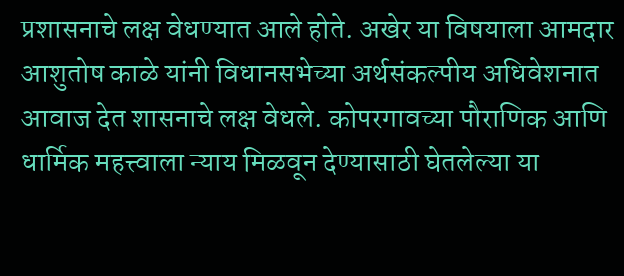प्रशासनाचे लक्ष वेधण्यात आले होते. अखेर या विषयाला आमदार आशुतोष काळे यांनी विधानसभेच्या अर्थसंकल्पीय अधिवेशनात आवाज देत शासनाचे लक्ष वेधले. कोपरगावच्या पौराणिक आणि धार्मिक महत्त्वाला न्याय मिळवून देण्यासाठी घेतलेल्या या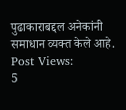पुढाकाराबद्दल अनेकांनी समाधान व्यक्त केले आहे.
Post Views:
5